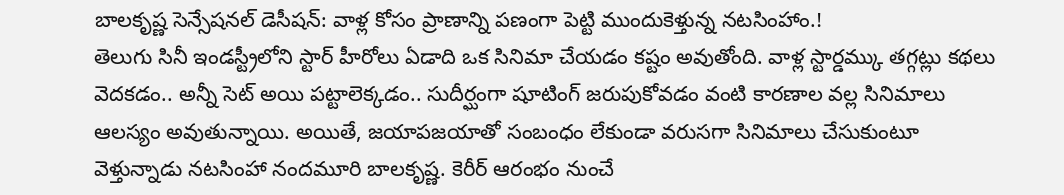బాలకృష్ణ సెన్సేషనల్ డెసీషన్: వాళ్ల కోసం ప్రాణాన్ని పణంగా పెట్టి ముందుకెళ్తున్న నటసింహాం.!
తెలుగు సినీ ఇండస్ట్రీలోని స్టార్ హీరోలు ఏడాది ఒక సినిమా చేయడం కష్టం అవుతోంది. వాళ్ల స్టార్డమ్కు తగ్గట్లు కథలు వెదకడం.. అన్నీ సెట్ అయి పట్టాలెక్కడం.. సుదీర్ఘంగా షూటింగ్ జరుపుకోవడం వంటి కారణాల వల్ల సినిమాలు ఆలస్యం అవుతున్నాయి. అయితే, జయాపజయాతో సంబంధం లేకుండా వరుసగా సినిమాలు చేసుకుంటూ వెళ్తున్నాడు నటసింహా నందమూరి బాలకృష్ణ. కెరీర్ ఆరంభం నుంచే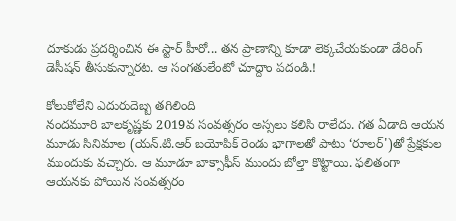దూకుడు ప్రదర్శించిన ఈ స్టార్ హీరో... తన ప్రాణాన్ని కూడా లెక్కచేయకుండా డేరింగ్ డెసీషన్ తీసుకున్నారట. ఆ సంగతులేంటో చూద్దాం పదండి.!

కోలుకోలేని ఎదురుదెబ్బ తగిలింది
నందమూరి బాలకృష్ణకు 2019వ సంవత్సరం అస్సలు కలిసి రాలేదు. గత ఏడాది ఆయన మూడు సినిమాల (యన్.టి.ఆర్ బయోపిక్ రెండు భాగాలతో పాటు ‘రూలర్')తో ప్రేక్షకుల ముందుకు వచ్చారు. ఆ మూడూ బాక్సాఫీస్ ముందు బోల్తా కొట్టాయి. ఫలితంగా ఆయనకు పోయిన సంవత్సరం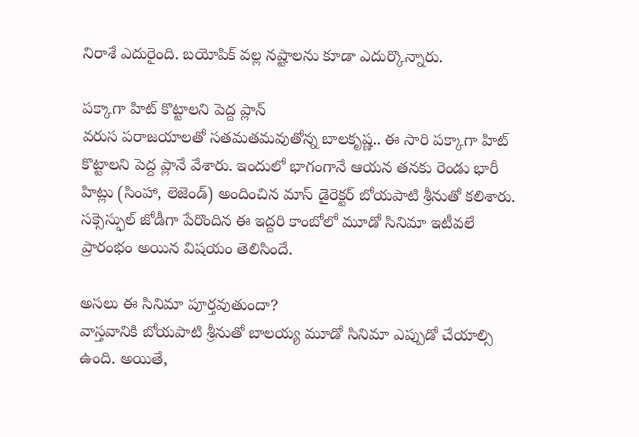నిరాశే ఎదురైంది. బయోపిక్ వల్ల నష్టాలను కూడా ఎదుర్కొన్నారు.

పక్కాగా హిట్ కొట్టాలని పెద్ద ప్లాన్
వరుస పరాజయాలతో సతమతమవుతోన్న బాలకృష్ణ.. ఈ సారి పక్కాగా హిట్ కొట్టాలని పెద్ద ప్లానే వేశారు. ఇందులో భాగంగానే ఆయన తనకు రెండు భారీ హిట్లు (సింహా, లెజెండ్) అందించిన మాస్ డైరెక్టర్ బోయపాటి శ్రీనుతో కలిశారు. సక్సెస్ఫుల్ జోడీగా పేరొందిన ఈ ఇద్దరి కాంబోలో మూడో సినిమా ఇటీవలే ప్రారంభం అయిన విషయం తెలిసిందే.

అసలు ఈ సినిమా పూర్తవుతుందా?
వాస్తవానికి బోయపాటి శ్రీనుతో బాలయ్య మూడో సినిమా ఎప్పుడో చేయాల్సి ఉంది. అయితే,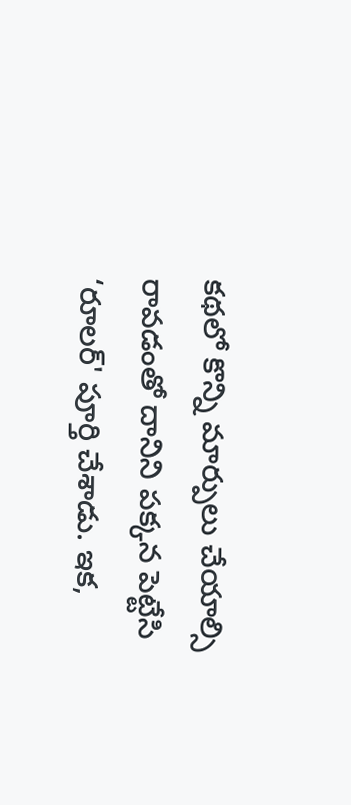కథలో కొన్ని మార్పులు చేయాల్సి రావడంతో దానిని పక్కన పెట్టేసి ‘రూలర్' పూర్తి చేశాడు. ఇక,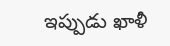ఇప్పుడు ఖాళీ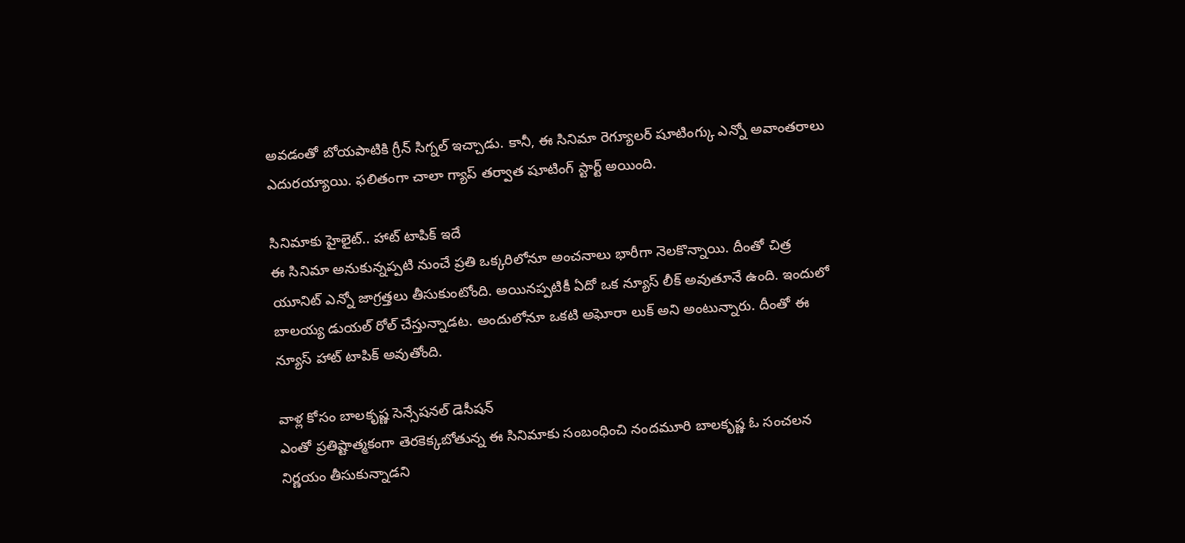అవడంతో బోయపాటికి గ్రీన్ సిగ్నల్ ఇచ్చాడు. కానీ, ఈ సినిమా రెగ్యూలర్ షూటింగ్కు ఎన్నో అవాంతరాలు ఎదురయ్యాయి. ఫలితంగా చాలా గ్యాప్ తర్వాత షూటింగ్ స్టార్ట్ అయింది.

సినిమాకు హైలైట్.. హాట్ టాపిక్ ఇదే
ఈ సినిమా అనుకున్నప్పటి నుంచే ప్రతి ఒక్కరిలోనూ అంచనాలు భారీగా నెలకొన్నాయి. దీంతో చిత్ర యూనిట్ ఎన్నో జాగ్రత్తలు తీసుకుంటోంది. అయినప్పటికీ ఏదో ఒక న్యూస్ లీక్ అవుతూనే ఉంది. ఇందులో బాలయ్య డుయల్ రోల్ చేస్తున్నాడట. అందులోనూ ఒకటి అఘోరా లుక్ అని అంటున్నారు. దీంతో ఈ న్యూస్ హాట్ టాపిక్ అవుతోంది.

వాళ్ల కోసం బాలకృష్ణ సెన్సేషనల్ డెసీషన్
ఎంతో ప్రతిష్టాత్మకంగా తెరకెక్కబోతున్న ఈ సినిమాకు సంబంధించి నందమూరి బాలకృష్ణ ఓ సంచలన నిర్ణయం తీసుకున్నాడని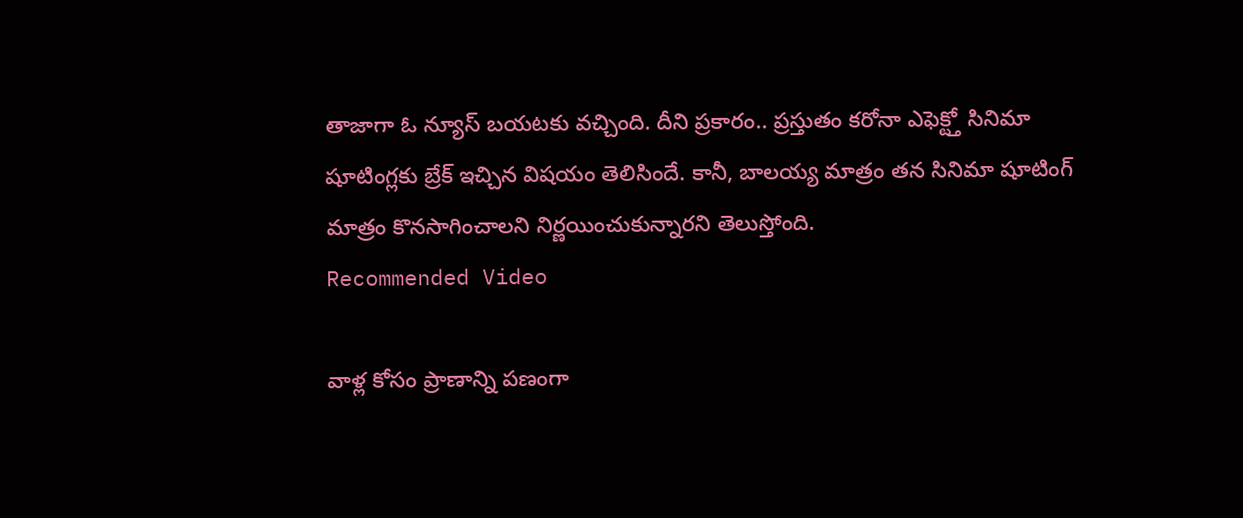తాజాగా ఓ న్యూస్ బయటకు వచ్చింది. దీని ప్రకారం.. ప్రస్తుతం కరోనా ఎఫెక్ట్తో సినిమా షూటింగ్లకు బ్రేక్ ఇచ్చిన విషయం తెలిసిందే. కానీ, బాలయ్య మాత్రం తన సినిమా షూటింగ్ మాత్రం కొనసాగించాలని నిర్ణయించుకున్నారని తెలుస్తోంది.
Recommended Video

వాళ్ల కోసం ప్రాణాన్ని పణంగా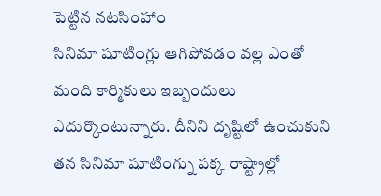పెట్టిన నటసింహాం
సినిమా షూటింగ్లు ఆగిపోవడం వల్ల ఎంతో మంది కార్మికులు ఇబ్బందులు ఎదుర్కొంటున్నారు. దీనిని దృష్టిలో ఉంచుకుని తన సినిమా షూటింగ్ను పక్క రాష్ట్రాల్లో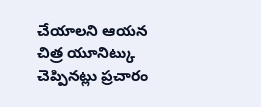చేయాలని ఆయన చిత్ర యూనిట్కు చెప్పినట్లు ప్రచారం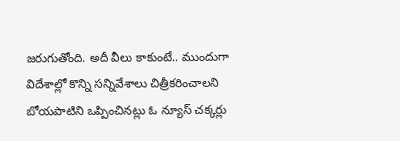జరుగుతోంది. అదీ వీలు కాకుంటే.. ముందుగా విదేశాల్లో కొన్ని సన్నివేశాలు చిత్రీకరించాలని బోయపాటిని ఒప్పించినట్లు ఓ న్యూస్ చక్కర్లు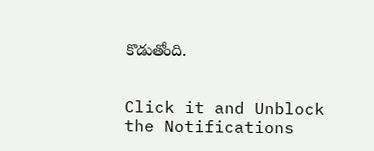కొడుతోంది.


Click it and Unblock the Notifications